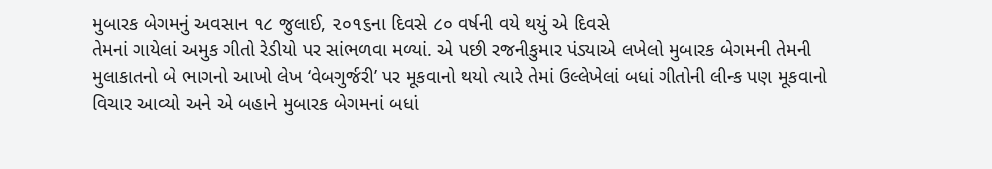મુબારક બેગમનું અવસાન ૧૮ જુલાઈ, ૨૦૧૬ના દિવસે ૮૦ વર્ષની વયે થયું એ દિવસે
તેમનાં ગાયેલાં અમુક ગીતો રેડીયો પર સાંભળવા મળ્યાં. એ પછી રજનીકુમાર પંડ્યાએ લખેલો મુબારક બેગમની તેમની
મુલાકાતનો બે ભાગનો આખો લેખ ‘વેબગુર્જરી’ પર મૂકવાનો થયો ત્યારે તેમાં ઉલ્લેખેલાં બધાં ગીતોની લીન્ક પણ મૂકવાનો
વિચાર આવ્યો અને એ બહાને મુબારક બેગમનાં બધાં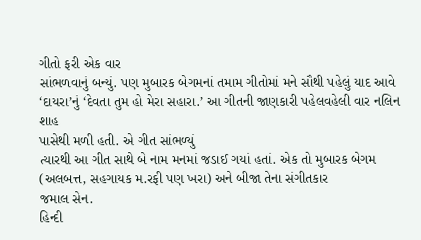ગીતો ફરી એક વાર
સાંભળવાનું બન્યું. પણ મુબારક બેગમનાં તમામ ગીતોમાં મને સૌથી પહેલું યાદ આવે ‘દાયરા’નું ‘દેવતા તુમ હો મેરા સહારા.’ આ ગીતની જાણકારી પહેલવહેલી વાર નલિન શાહ
પાસેથી મળી હતી. એ ગીત સાંભળ્યું
ત્યારથી આ ગીત સાથે બે નામ મનમાં જડાઈ ગયાં હતાં. એક તો મુબારક બેગમ (અલબત્ત, સહગાયક મ.રફી પણ ખરા) અને બીજા તેના સંગીતકાર
જમાલ સેન.
હિન્દી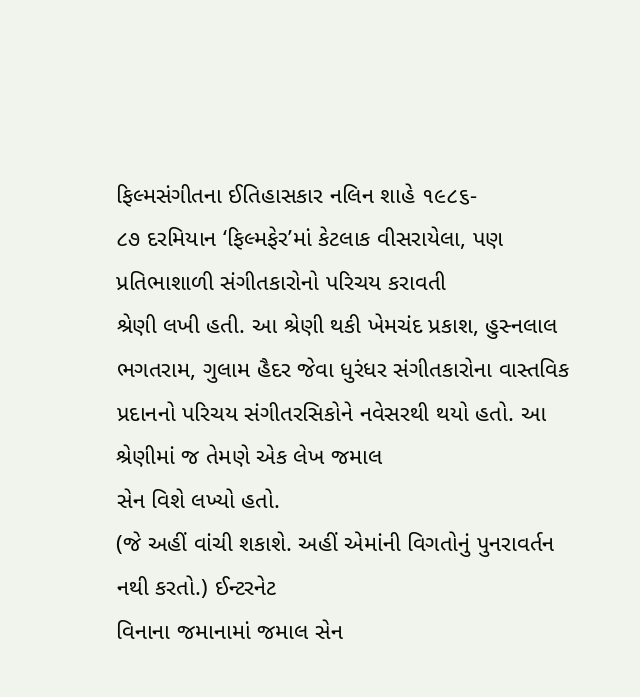ફિલ્મસંગીતના ઈતિહાસકાર નલિન શાહે ૧૯૮૬-
૮૭ દરમિયાન ‘ફિલ્મફેર’માં કેટલાક વીસરાયેલા, પણ પ્રતિભાશાળી સંગીતકારોનો પરિચય કરાવતી
શ્રેણી લખી હતી. આ શ્રેણી થકી ખેમચંદ પ્રકાશ, હુસ્નલાલ ભગતરામ, ગુલામ હૈદર જેવા ધુરંધર સંગીતકારોના વાસ્તવિક
પ્રદાનનો પરિચય સંગીતરસિકોને નવેસરથી થયો હતો. આ શ્રેણીમાં જ તેમણે એક લેખ જમાલ
સેન વિશે લખ્યો હતો.
(જે અહીં વાંચી શકાશે. અહીં એમાંની વિગતોનું પુનરાવર્તન નથી કરતો.) ઈન્ટરનેટ
વિનાના જમાનામાં જમાલ સેન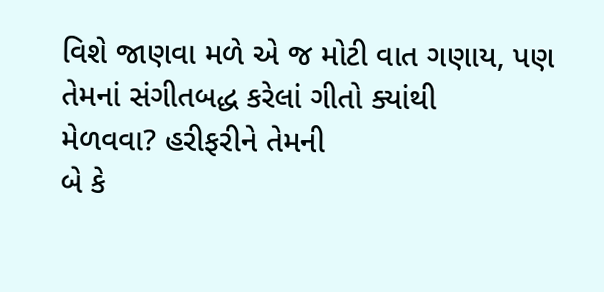વિશે જાણવા મળે એ જ મોટી વાત ગણાય, પણ તેમનાં સંગીતબદ્ધ કરેલાં ગીતો ક્યાંથી
મેળવવા? હરીફરીને તેમની
બે કે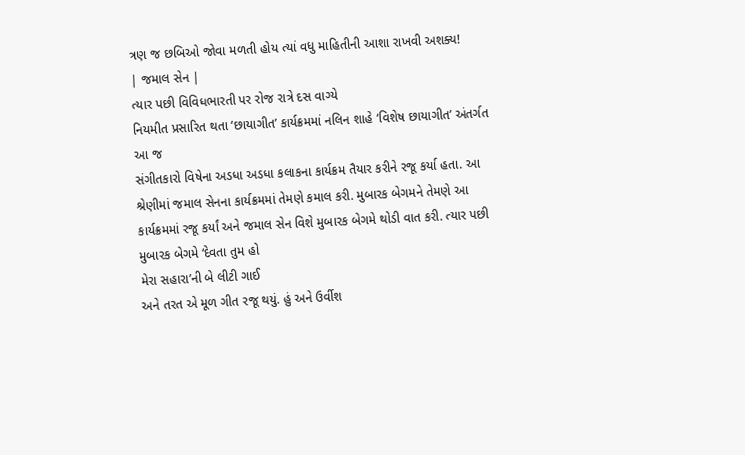ત્રણ જ છબિઓ જોવા મળતી હોય ત્યાં વધુ માહિતીની આશા રાખવી અશક્ય!
| જમાલ સેન |
ત્યાર પછી વિવિધભારતી પર રોજ રાત્રે દસ વાગ્યે
નિયમીત પ્રસારિત થતા ‘છાયાગીત’ કાર્યક્રમમાં નલિન શાહે ‘વિશેષ છાયાગીત’ અંતર્ગત આ જ
સંગીતકારો વિષેના અડધા અડધા કલાકના કાર્યક્રમ તૈયાર કરીને રજૂ કર્યા હતા. આ
શ્રેણીમાં જમાલ સેનના કાર્યક્રમમાં તેમણે કમાલ કરી. મુબારક બેગમને તેમણે આ
કાર્યક્રમમાં રજૂ કર્યાં અને જમાલ સેન વિશે મુબારક બેગમે થોડી વાત કરી. ત્યાર પછી
મુબારક બેગમે ‘દેવતા તુમ હો
મેરા સહારા’ની બે લીટી ગાઈ
અને તરત એ મૂળ ગીત રજૂ થયું. હું અને ઉર્વીશ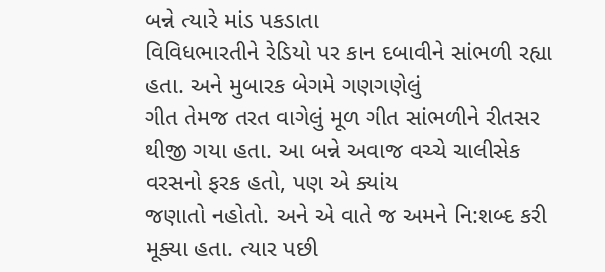બન્ને ત્યારે માંડ પકડાતા
વિવિધભારતીને રેડિયો પર કાન દબાવીને સાંભળી રહ્યા હતા. અને મુબારક બેગમે ગણગણેલું
ગીત તેમજ તરત વાગેલું મૂળ ગીત સાંભળીને રીતસર થીજી ગયા હતા. આ બન્ને અવાજ વચ્ચે ચાલીસેક
વરસનો ફરક હતો, પણ એ ક્યાંય
જણાતો નહોતો. અને એ વાતે જ અમને નિ:શબ્દ કરી મૂક્યા હતા. ત્યાર પછી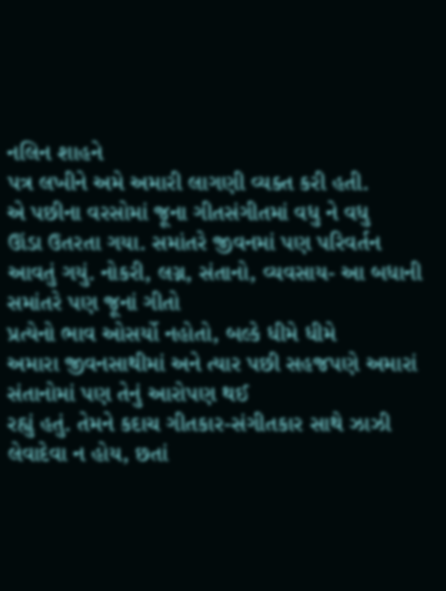નલિન શાહને
પત્ર લખીને અમે અમારી લાગણી વ્યક્ત કરી હતી.
એ પછીના વરસોમાં જૂના ગીતસંગીતમાં વધુ ને વધુ
ઊંડા ઉતરતા ગયા. સમાંતરે જીવનમાં પણ પરિવર્તન આવતું ગયું. નોકરી, લગ્ન, સંતાનો, વ્યવસાય- આ બધાની સમાંતરે પણ જૂનાં ગીતો
પ્રત્યેનો ભાવ ઓસર્યો નહોતો, બલ્કે ધીમે ધીમે
અમારા જીવનસાથીમાં અને ત્યાર પછી સહજપણે અમારાં સંતાનોમાં પણ તેનું આરોપણ થઈ
રહ્યું હતું. તેમને કદાચ ગીતકાર-સંગીતકાર સાથે ઝાઝી લેવાદેવા ન હોય, છતાં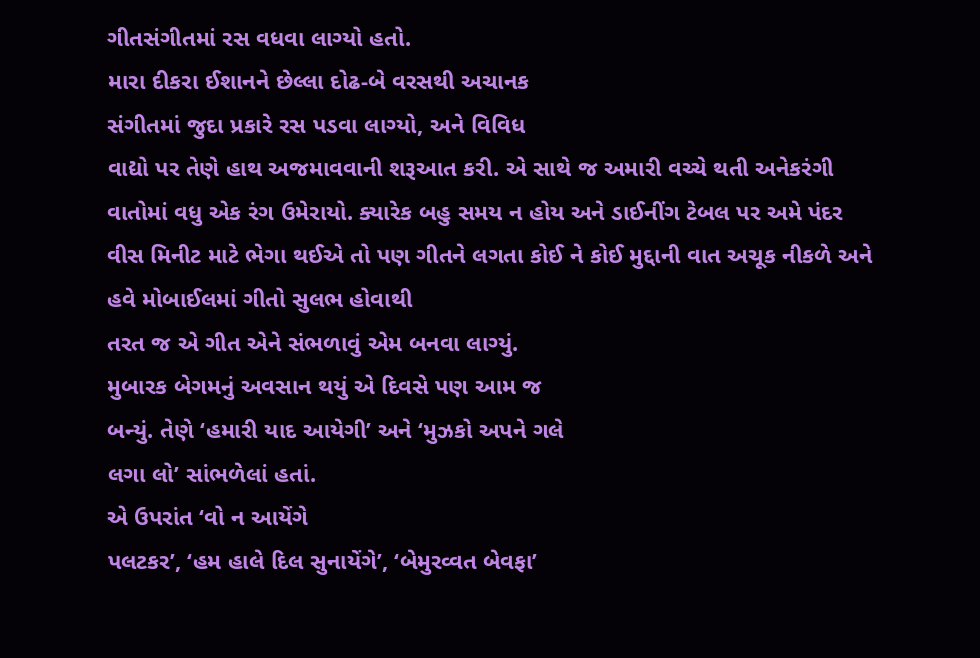ગીતસંગીતમાં રસ વધવા લાગ્યો હતો.
મારા દીકરા ઈશાનને છેલ્લા દોઢ-બે વરસથી અચાનક
સંગીતમાં જુદા પ્રકારે રસ પડવા લાગ્યો, અને વિવિધ
વાદ્યો પર તેણે હાથ અજમાવવાની શરૂઆત કરી. એ સાથે જ અમારી વચ્ચે થતી અનેકરંગી
વાતોમાં વધુ એક રંગ ઉમેરાયો. ક્યારેક બહુ સમય ન હોય અને ડાઈનીંગ ટેબલ પર અમે પંદર
વીસ મિનીટ માટે ભેગા થઈએ તો પણ ગીતને લગતા કોઈ ને કોઈ મુદ્દાની વાત અચૂક નીકળે અને
હવે મોબાઈલમાં ગીતો સુલભ હોવાથી
તરત જ એ ગીત એને સંભળાવું એમ બનવા લાગ્યું.
મુબારક બેગમનું અવસાન થયું એ દિવસે પણ આમ જ
બન્યું. તેણે ‘હમારી યાદ આયેગી’ અને ‘મુઝકો અપને ગલે
લગા લો’ સાંભળેલાં હતાં.
એ ઉપરાંત ‘વો ન આયેંગે
પલટકર’, ‘હમ હાલે દિલ સુનાયેંગે’, ‘બેમુરવ્વત બેવફા’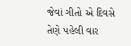જેવાં ગીતો એ દિવસે તેણે પહેલી વાર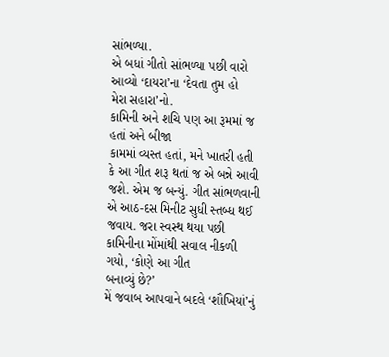સાંભળ્યા.
એ બધાં ગીતો સાંભળ્યા પછી વારો આવ્યો ‘દાયરા’ના ‘દેવતા તુમ હો
મેરા સહારા’નો.
કામિની અને શચિ પણ આ રૂમમાં જ હતાં અને બીજા
કામમાં વ્યસ્ત હતાં, મને ખાતરી હતી
કે આ ગીત શરૂ થતાં જ એ બન્ને આવી જશે. એમ જ બન્યું. ગીત સાંભળવાની એ આઠ-દસ મિનીટ સુધી સ્તબ્ધ થઈ
જવાય. જરા સ્વસ્થ થયા પછી કામિનીના મોંમાંથી સવાલ નીકળી ગયો, ‘કોણે આ ગીત
બનાવ્યું છે?’
મેં જવાબ આપવાને બદલે ‘શૌખિયાં’નું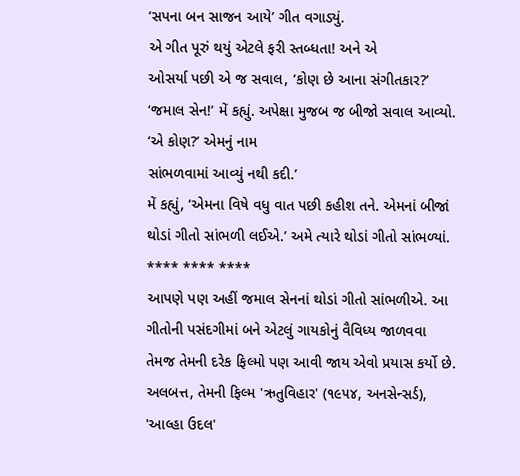‘સપના બન સાજન આયે’ ગીત વગાડ્યું.
એ ગીત પૂરું થયું એટલે ફરી સ્તબ્ધતા! અને એ
ઓસર્યા પછી એ જ સવાલ, ‘કોણ છે આના સંગીતકાર?’
‘જમાલ સેન!’ મેં કહ્યું. અપેક્ષા મુજબ જ બીજો સવાલ આવ્યો. ‘એ કોણ?’ એમનું નામ
સાંભળવામાં આવ્યું નથી કદી.’
મેં કહ્યું, ‘એમના વિષે વધુ વાત પછી કહીશ તને. એમનાં બીજાં
થોડાં ગીતો સાંભળી લઈએ.’ અમે ત્યારે થોડાં ગીતો સાંભળ્યાં.
**** **** ****
આપણે પણ અહીં જમાલ સેનનાં થોડાં ગીતો સાંભળીએ. આ ગીતોની પસંદગીમાં બને એટલું ગાયકોનું વૈવિધ્ય જાળવવા તેમજ તેમની દરેક ફિલ્મો પણ આવી જાય એવો પ્રયાસ કર્યો છે. અલબત્ત, તેમની ફિલ્મ 'ઋતુવિહાર' (૧૯૫૪, અનસેન્સર્ડ), 'આલ્હા ઉદલ'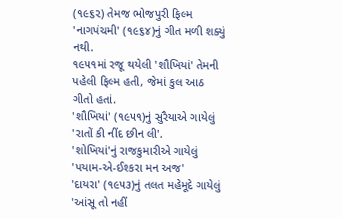(૧૯૬૨) તેમજ ભોજપુરી ફિલ્મ 'નાગપંચમી' (૧૯૬૪)નું ગીત મળી શક્યું નથી.
૧૯૫૧માં રજૂ થયેલી 'શૌખિયાં' તેમની પહેલી ફિલ્મ હતી, જેમાં કુલ આઠ ગીતો હતાં.
'શૌખિયાં' (૧૯૫૧)નું સુરૈયાએ ગાયેલું 'રાતોં કી નીંદ છીન લી'.
'શોખિયાં'નું રાજકુમારીએ ગાયેલું 'પયામ-એ-ઈશ્કરા મન અજ'
'દાયરા' (૧૯૫૩)નું તલત મહેમૂદે ગાયેલું 'આંસૂ તો નહીં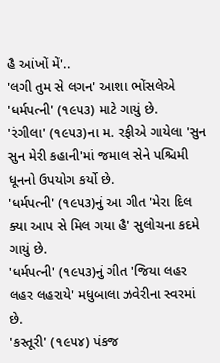હૈ આંખોં મેં'..
'લગી તુમ સે લગન' આશા ભોંસલેએ 'ધર્મપત્ની' (૧૯૫૩) માટે ગાયું છે.
'રંગીલા' (૧૯૫૩)ના મ. રફીએ ગાયેલા 'સુન સુન મેરી કહાની'માં જમાલ સેને પશ્ચિમી ધૂનનો ઉપયોગ કર્યો છે.
'ધર્મપત્ની' (૧૯૫૩)નું આ ગીત 'મેરા દિલ ક્યા આપ સે મિલ ગયા હૈ' સુલોચના કદમે ગાયું છે.
'ધર્મપત્ની' (૧૯૫૩)નું ગીત 'જિયા લહર લહર લહરાયે' મધુબાલા ઝવેરીના સ્વરમાં છે.
'કસ્તૂરી' (૧૯૫૪) પંકજ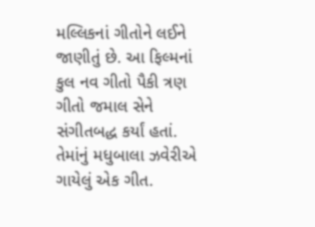મલ્લિકનાં ગીતોને લઈને જાણીતું છે. આ ફિલ્મનાં કુલ નવ ગીતો પૈકી ત્રણ ગીતો જમાલ સેને સંગીતબદ્ધ કર્યાં હતાં. તેમાંનું મધુબાલા ઝવેરીએ ગાયેલું એક ગીત.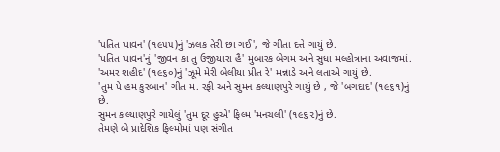'પતિત પાવન' (૧૯૫૫)નું 'ઝલક તેરી છા ગઈ', જે ગીતા દત્તે ગાયું છે.
'પતિત પાવન'નું 'જીવન કા તુ ઉજીયારા હૈ' મુબારક બેગમ અને સુધા મલ્હોત્રાના અવાજમાં.
'અમર શહીદ' (૧૯૬૦)નું 'ઝૂમે મેરી બેલીયા પ્રીત રે' મન્નાડે અને લતાએ ગાયું છે.
'તુમ પે હમ કુરબાન' ગીત મ. રફી અને સુમન કલ્યાણપુરે ગાયું છે , જે 'બગદાદ' (૧૯૬૧)નું છે.
સુમન કલ્યાણપુરે ગાયેલું 'તુમ દૂર હુએ' ફિલ્મ 'મનચલી' (૧૯૬૨)નું છે.
તેમણે બે પ્રાદેશિક ફિલ્મોમાં પણ સંગીત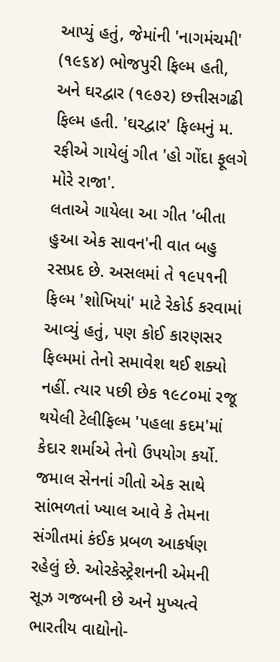આપ્યું હતું, જેમાંની 'નાગમંચમી' (૧૯૬૪) ભોજપુરી ફિલ્મ હતી, અને ઘરદ્વાર (૧૯૭૨) છત્તીસગઢી ફિલ્મ હતી. 'ઘરદ્વાર' ફિલ્મનું મ. રફીએ ગાયેલું ગીત 'હો ગોંદા ફૂલગે મોરે રાજા'.
લતાએ ગાયેલા આ ગીત 'બીતા હુઆ એક સાવન'ની વાત બહુ રસપ્રદ છે. અસલમાં તે ૧૯૫૧ની ફિલ્મ 'શોખિયાં' માટે રેકોર્ડ કરવામાં આવ્યું હતું, પણ કોઈ કારણસર ફિલ્મમાં તેનો સમાવેશ થઈ શક્યો નહીં. ત્યાર પછી છેક ૧૯૮૦માં રજૂ થયેલી ટેલીફિલ્મ 'પહલા કદમ'માં કેદાર શર્માએ તેનો ઉપયોગ કર્યો.
જમાલ સેનનાં ગીતો એક સાથે સાંભળતાં ખ્યાલ આવે કે તેમના સંગીતમાં કંઈક પ્રબળ આકર્ષણ રહેલું છે. ઓરકેસ્ટ્રેશનની એમની સૂઝ ગજબની છે અને મુખ્યત્વે ભારતીય વાદ્યોનો-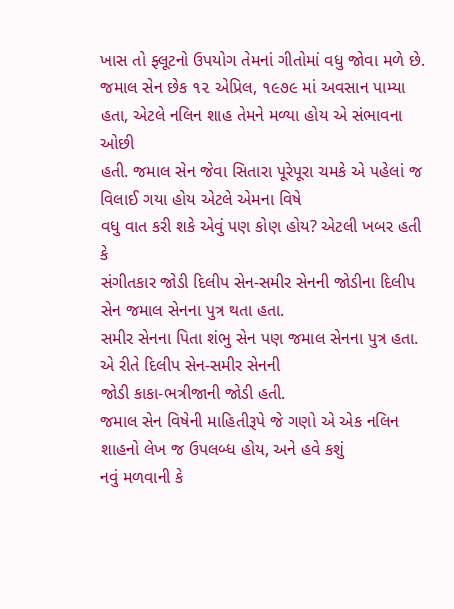ખાસ તો ફ્લૂટનો ઉપયોગ તેમનાં ગીતોમાં વધુ જોવા મળે છે.
જમાલ સેન છેક ૧૨ એપ્રિલ, ૧૯૭૯ માં અવસાન પામ્યા હતા, એટલે નલિન શાહ તેમને મળ્યા હોય એ સંભાવના ઓછી
હતી. જમાલ સેન જેવા સિતારા પૂરેપૂરા ચમકે એ પહેલાં જ વિલાઈ ગયા હોય એટલે એમના વિષે
વધુ વાત કરી શકે એવું પણ કોણ હોય? એટલી ખબર હતી કે
સંગીતકાર જોડી દિલીપ સેન-સમીર સેનની જોડીના દિલીપ સેન જમાલ સેનના પુત્ર થતા હતા.
સમીર સેનના પિતા શંભુ સેન પણ જમાલ સેનના પુત્ર હતા. એ રીતે દિલીપ સેન-સમીર સેનની
જોડી કાકા-ભત્રીજાની જોડી હતી.
જમાલ સેન વિષેની માહિતીરૂપે જે ગણો એ એક નલિન
શાહનો લેખ જ ઉપલબ્ધ હોય, અને હવે કશું
નવું મળવાની કે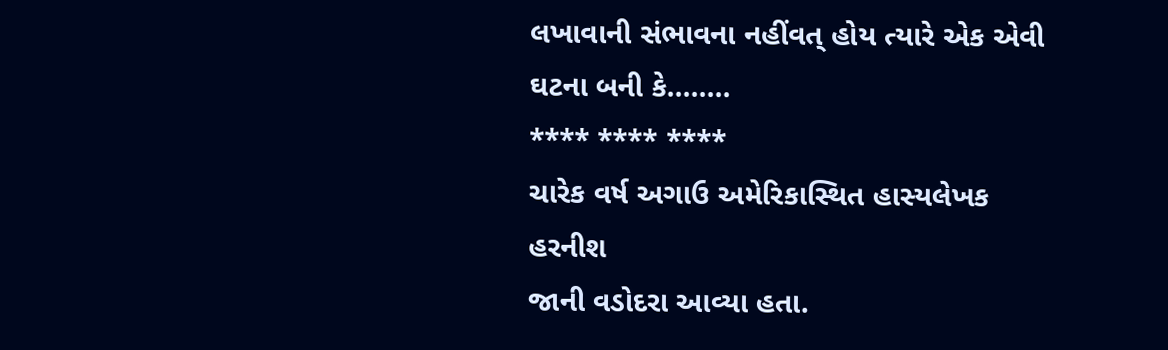લખાવાની સંભાવના નહીંવત્ હોય ત્યારે એક એવી ઘટના બની કે........
**** **** ****
ચારેક વર્ષ અગાઉ અમેરિકાસ્થિત હાસ્યલેખક હરનીશ
જાની વડોદરા આવ્યા હતા.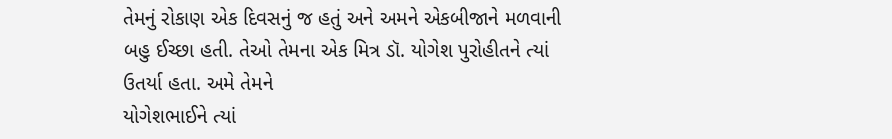તેમનું રોકાણ એક દિવસનું જ હતું અને અમને એકબીજાને મળવાની
બહુ ઈચ્છા હતી. તેઓ તેમના એક મિત્ર ડૉ. યોગેશ પુરોહીતને ત્યાં ઉતર્યા હતા. અમે તેમને
યોગેશભાઈને ત્યાં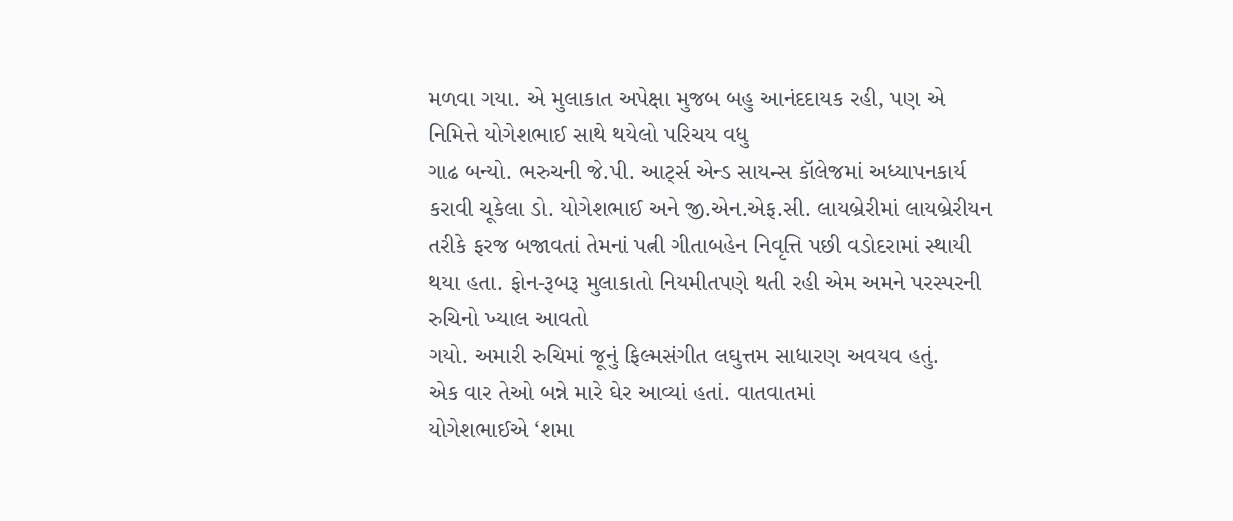મળવા ગયા. એ મુલાકાત અપેક્ષા મુજબ બહુ આનંદદાયક રહી, પણ એ નિમિત્તે યોગેશભાઈ સાથે થયેલો પરિચય વધુ
ગાઢ બન્યો. ભરુચની જે.પી. આર્ટ્સ એન્ડ સાયન્સ કૉલેજમાં અધ્યાપનકાર્ય કરાવી ચૂકેલા ડો. યોગેશભાઈ અને જી.એન.એફ.સી. લાયબ્રેરીમાં લાયબ્રેરીયન તરીકે ફરજ બજાવતાં તેમનાં પત્ની ગીતાબહેન નિવૃત્તિ પછી વડોદરામાં સ્થાયી
થયા હતા. ફોન-રૂબરૂ મુલાકાતો નિયમીતપણે થતી રહી એમ અમને પરસ્પરની રુચિનો ખ્યાલ આવતો
ગયો. અમારી રુચિમાં જૂનું ફિલ્મસંગીત લઘુત્તમ સાધારણ અવયવ હતું.
એક વાર તેઓ બન્ને મારે ઘેર આવ્યાં હતાં. વાતવાતમાં
યોગેશભાઈએ ‘શમા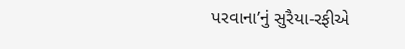પરવાના’નું સુરૈયા-રફીએ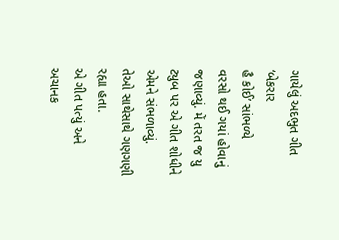ગાયેલું અદભુત ગીત ‘બેકરાર
હૈ કોઈ’ સાંભળ્યે
વરસો થઈ ગયાં હોવાનું જણાવ્યું. મેં તરત જ યુ ટ્યુબ પર એ ગીત શોધીને એમને સંભળાવ્યું.
તેઓ સાથેસાથે ગણગણી રહ્યા હતા.
એ ગીત પત્યું અને અચાનક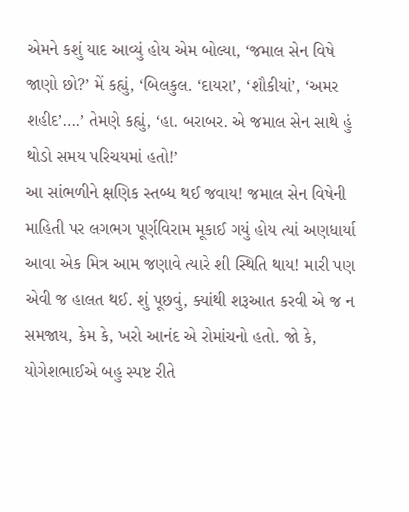એમને કશું યાદ આવ્યું હોય એમ બોલ્યા, ‘જમાલ સેન વિષે જાણો છો?’ મેં કહ્યું, ‘બિલકુલ. ‘દાયરા’, ‘શૌકીયાં’, ‘અમર શહીદ’….’ તેમણે કહ્યું, ‘હા. બરાબર. એ જમાલ સેન સાથે હું થોડો સમય પરિચયમાં હતો!’
આ સાંભળીને ક્ષણિક સ્તબ્ધ થઈ જવાય! જમાલ સેન વિષેની માહિતી પર લગભગ પૂર્ણવિરામ મૂકાઈ ગયું હોય ત્યાં અણધાર્યા આવા એક મિત્ર આમ જણાવે ત્યારે શી સ્થિતિ થાય! મારી પણ એવી જ હાલત થઈ. શું પૂછવું, ક્યાંથી શરૂઆત કરવી એ જ ન સમજાય, કેમ કે, ખરો આનંદ એ રોમાંચનો હતો. જો કે, યોગેશભાઈએ બહુ સ્પષ્ટ રીતે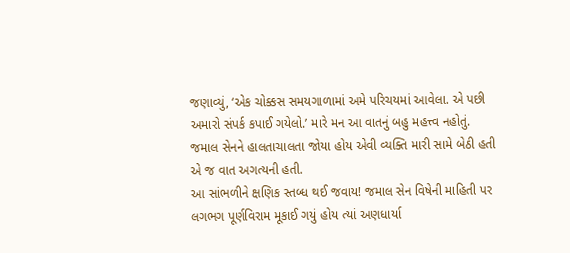જણાવ્યું, ‘એક ચોક્કસ સમયગાળામાં અમે પરિચયમાં આવેલા. એ પછી અમારો સંપર્ક કપાઈ ગયેલો.’ મારે મન આ વાતનું બહુ મહત્ત્વ નહોતું. જમાલ સેનને હાલતાચાલતા જોયા હોય એવી વ્યક્તિ મારી સામે બેઠી હતી એ જ વાત અગત્યની હતી.
આ સાંભળીને ક્ષણિક સ્તબ્ધ થઈ જવાય! જમાલ સેન વિષેની માહિતી પર લગભગ પૂર્ણવિરામ મૂકાઈ ગયું હોય ત્યાં અણધાર્યા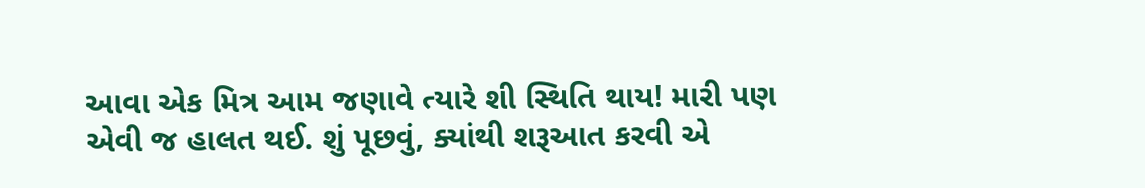આવા એક મિત્ર આમ જણાવે ત્યારે શી સ્થિતિ થાય! મારી પણ એવી જ હાલત થઈ. શું પૂછવું, ક્યાંથી શરૂઆત કરવી એ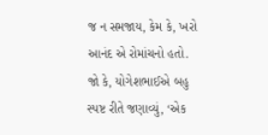જ ન સમજાય, કેમ કે, ખરો આનંદ એ રોમાંચનો હતો. જો કે, યોગેશભાઈએ બહુ સ્પષ્ટ રીતે જણાવ્યું, ‘એક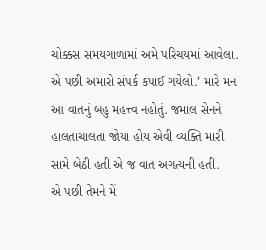ચોક્કસ સમયગાળામાં અમે પરિચયમાં આવેલા. એ પછી અમારો સંપર્ક કપાઈ ગયેલો.’ મારે મન આ વાતનું બહુ મહત્ત્વ નહોતું. જમાલ સેનને હાલતાચાલતા જોયા હોય એવી વ્યક્તિ મારી સામે બેઠી હતી એ જ વાત અગત્યની હતી.
એ પછી તેમને મેં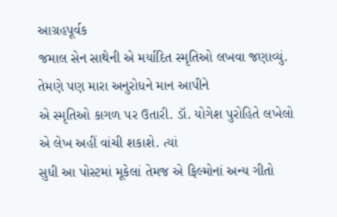આગ્રહપૂર્વક
જમાલ સેન સાથેની એ મર્યાદિત સ્મૃતિઓ લખવા જણાવ્યું. તેમણે પણ મારા અનુરોધને માન આપીને
એ સ્મૃતિઓ કાગળ પર ઉતારી. ડૉ. યોગેશ પુરોહિતે લખેલો એ લેખ અહીં વાંચી શકાશે. ત્યાં
સુધી આ પોસ્ટમાં મૂકેલાં તેમજ એ ફિલ્મોનાં અન્ય ગીતો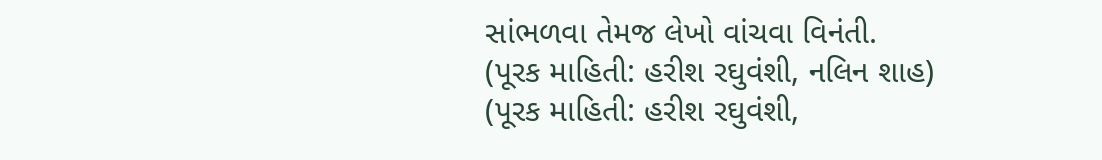સાંભળવા તેમજ લેખો વાંચવા વિનંતી.
(પૂરક માહિતી: હરીશ રઘુવંશી, નલિન શાહ)
(પૂરક માહિતી: હરીશ રઘુવંશી,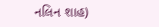નલિન શાહ)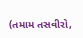(તમામ તસવીરો,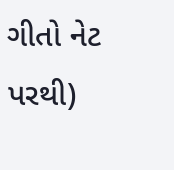ગીતો નેટ પરથી)